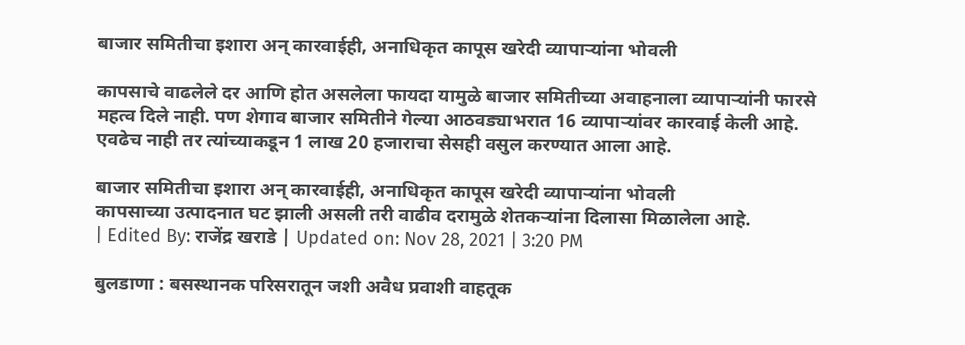बाजार समितीचा इशारा अन् कारवाईही, अनाधिकृत कापूस खरेदी व्यापाऱ्यांना भोवली

कापसाचे वाढलेले दर आणि होत असलेला फायदा यामुळे बाजार समितीच्या अवाहनाला व्यापाऱ्यांनी फारसे महत्व दिले नाही. पण शेगाव बाजार समितीने गेल्या आठवड्याभरात 16 व्यापाऱ्यांवर कारवाई केली आहे. एवढेच नाही तर त्यांच्याकडून 1 लाख 20 हजाराचा सेसही वसुल करण्यात आला आहे.

बाजार समितीचा इशारा अन् कारवाईही, अनाधिकृत कापूस खरेदी व्यापाऱ्यांना भोवली
कापसाच्या उत्पादनात घट झाली असली तरी वाढीव दरामुळे शेतकऱ्यांना दिलासा मिळालेला आहे.
| Edited By: राजेंद्र खराडे | Updated on: Nov 28, 2021 | 3:20 PM

बुलडाणा : बसस्थानक परिसरातून जशी अवैध प्रवाशी वाहतूक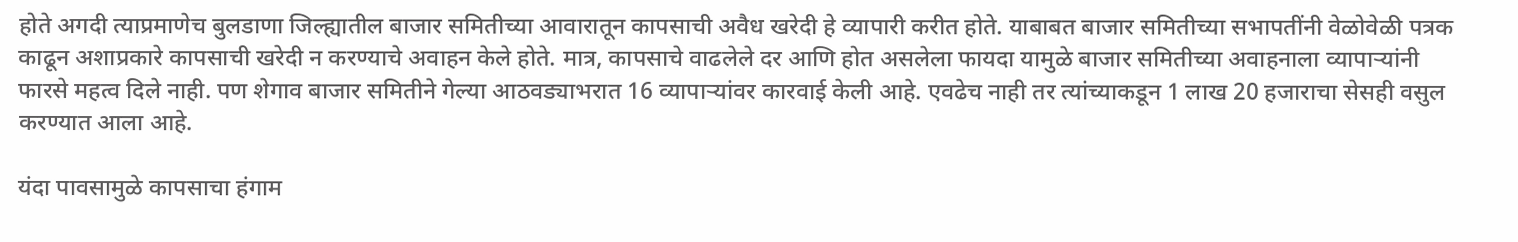होते अगदी त्याप्रमाणेच बुलडाणा जिल्ह्यातील बाजार समितीच्या आवारातून कापसाची अवैध खरेदी हे व्यापारी करीत होते. याबाबत बाजार समितीच्या सभापतींनी वेळोवेळी पत्रक काढून अशाप्रकारे कापसाची खरेदी न करण्याचे अवाहन केले होते. मात्र, कापसाचे वाढलेले दर आणि होत असलेला फायदा यामुळे बाजार समितीच्या अवाहनाला व्यापाऱ्यांनी फारसे महत्व दिले नाही. पण शेगाव बाजार समितीने गेल्या आठवड्याभरात 16 व्यापाऱ्यांवर कारवाई केली आहे. एवढेच नाही तर त्यांच्याकडून 1 लाख 20 हजाराचा सेसही वसुल करण्यात आला आहे.

यंदा पावसामुळे कापसाचा हंगाम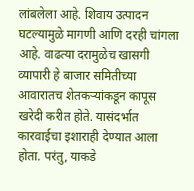लांबलेला आहे. शिवाय उत्पादन घटल्यामुळे मागणी आणि दरही चांगला आहे. वाढत्या दरामुळेच खासगी व्यापारी हे बाजार समितीच्या आवारातच शेतकऱ्यांकडून कापूस खरेदी करीत होते. यासंदर्भात कारवाईचा इशाराही देण्यात आला होता. परंतु, याकडे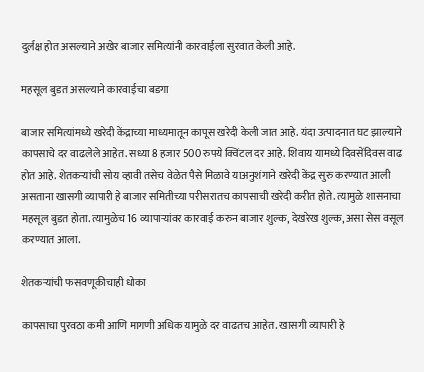दुर्लक्ष होत असल्याने अखेर बाजार समित्यांनी कारवाईला सुरवात केली आहे.

महसूल बुडत असल्याने कारवाईचा बडगा

बाजार समित्यांमध्ये खरेदी केंद्राच्या माध्यमातून कापूस खरेदी केली जात आहे. यंदा उत्पादनात घट झाल्याने कापसाचे दर वाढलेले आहेत. सध्या 8 हजार 500 रुपये क्विंटल दर आहे. शिवाय यामध्ये दिवसेंदिवस वाढ होत आहे. शेतकऱ्यांची सोय व्हावी तसेच वेळेत पैसे मिळावे याअनुशंगाने खरेदी केंद्र सुरु करण्यात आली असताना खासगी व्यापारी हे बाजार समितीच्या परीसरातच कापसाची खरेदी करीत होते. त्यामुळे शासनाचा महसूल बुडत होता. त्यामुळेच 16 व्यापाऱ्यांवर कारवाई करुन बाजार शुल्क, देखरेख शुल्क, असा सेस वसूल करण्यात आला.

शेतकऱ्यांची फसवणूकीचाही धोका

कापसाचा पुरवठा कमी आणि मागणी अधिक यामुळे दर वाढतच आहेत. खासगी व्यापारी हे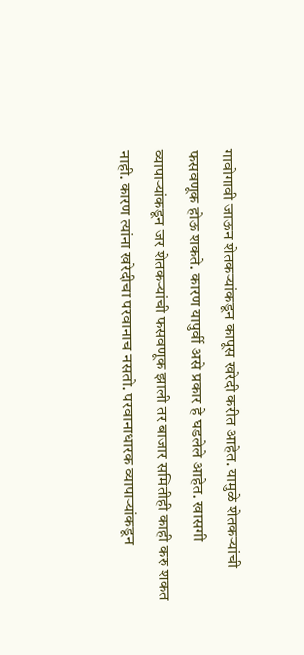गावोगावी जाऊन शेतकऱ्यांकडून कापूस खरेदी करीत आहेत. यामुळे शेतकऱ्यांची फसवणूक होऊ शकते. कारण यापुर्वी असे प्रकार हे घडलेले आहेत. खासगी व्यापाऱ्यांकडून जर शेतकऱ्यांची फसवणूक झाली तर बाजार समितीही काही करु शकत नाही. कारण त्यांना खरेदीचा परवानाच नसतो. परवानाधारक व्यापाऱ्यांकडून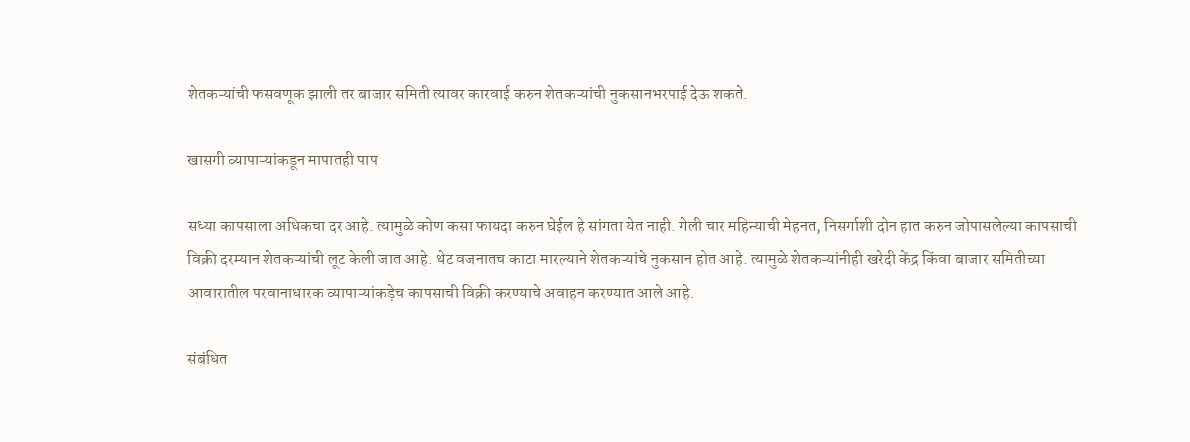शेतकऱ्यांची फसवणूक झाली तर बाजार समिती त्यावर कारवाई करुन शेतकऱ्यांची नुकसानभरपाई देऊ शकते.

खासगी व्यापाऱ्यांकडून मापातही पाप

सध्या कापसाला अधिकचा दर आहे. त्यामुळे कोण कसा फायदा करुन घेईल हे सांगता येत नाही. गेली चार महिन्याची मेहनत, निसर्गाशी दोन हात करुन जोपासलेल्या कापसाची विक्री दरम्यान शेतकऱ्यांची लूट केली जात आहे. थेट वजनातच काटा मारल्याने शेतकऱ्यांचे नुकसान होत आहे. त्यामुळे शेतकऱ्यांनीही खरेदी केंद्र किंवा बाजार समितीच्या आवारातील परवानाधारक व्यापाऱ्यांकड़ेच कापसाची विक्री करण्याचे अवाहन करण्यात आले आहे.

संबंधित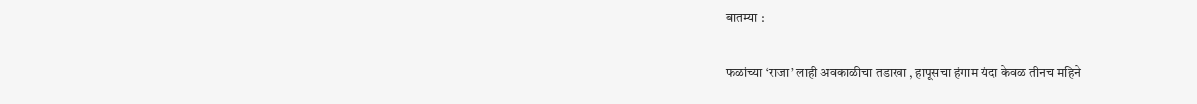बातम्या :

फळांच्या ‘राजा’ लाही अवकाळीचा तडाखा , हापूसचा हंगाम यंदा केवळ तीनच महिने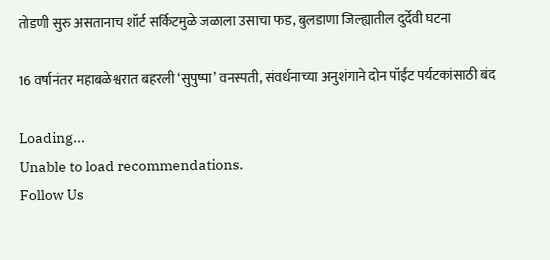तोडणी सुरु असतानाच शॉर्ट सर्किटमुळे जळाला उसाचा फड, बुलडाणा जिल्ह्यातील दुर्देवी घटना

16 वर्षानंतर महाबळेश्वरात बहरली ‘सुपुष्पा’ वनस्पती, संवर्धनाच्या अनुशंगाने दोन पॉईंट पर्यटकांसाठी बंद

Loading...
Unable to load recommendations.
Follow Us